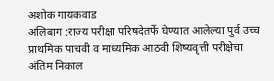अशोक गायकवाड
अलिबाग :राज्य परीक्षा परिषदेतर्फे घेण्यात आलेल्या पुर्व उच्च प्राथमिक पाचवी व माध्यमिक आठवी शिष्यवृत्ती परीक्षेचा अंतिम निकाल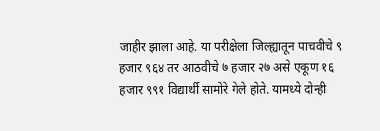जाहीर झाला आहे. या परीक्षेला जिल्ह्यातून पाचवीचे ९ हजार ९६४ तर आठवीचे ७ हजार २७ असे एकूण १६ हजार ९९१ विद्यार्थी सामोरे गेले होते. यामध्ये दोन्ही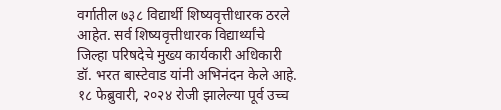वर्गातील ७३८ विद्यार्थी शिष्यवृत्तीधारक ठरले आहेत. सर्व शिष्यवृत्तीधारक विद्यार्थ्यांचे जिल्हा परिषदेचे मुख्य कार्यकारी अधिकारी डॉ. भरत बास्टेवाड यांनी अभिनंदन केले आहे.
१८ फेब्रुवारी, २०२४ रोजी झालेल्या पूर्व उच्च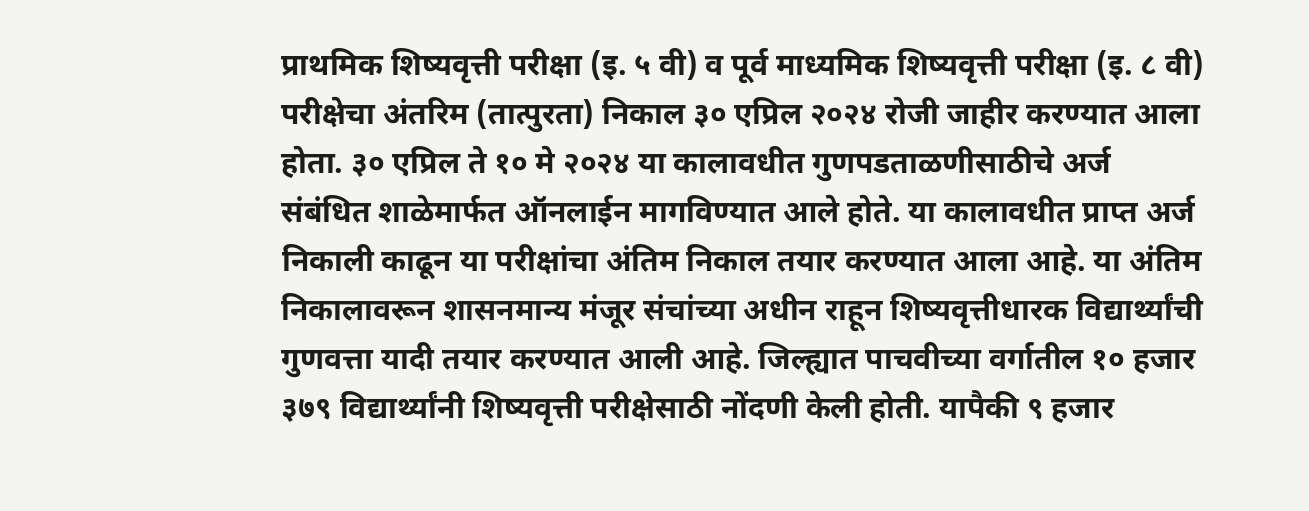प्राथमिक शिष्यवृत्ती परीक्षा (इ. ५ वी) व पूर्व माध्यमिक शिष्यवृत्ती परीक्षा (इ. ८ वी) परीक्षेचा अंतरिम (तात्पुरता) निकाल ३० एप्रिल २०२४ रोजी जाहीर करण्यात आला होता. ३० एप्रिल ते १० मे २०२४ या कालावधीत गुणपडताळणीसाठीचे अर्ज संबंधित शाळेमार्फत ऑनलाईन मागविण्यात आले होते. या कालावधीत प्राप्त अर्ज निकाली काढून या परीक्षांचा अंतिम निकाल तयार करण्यात आला आहे. या अंतिम निकालावरून शासनमान्य मंजूर संचांच्या अधीन राहून शिष्यवृत्तीधारक विद्यार्थ्यांची गुणवत्ता यादी तयार करण्यात आली आहे. जिल्ह्यात पाचवीच्या वर्गातील १० हजार ३७९ विद्यार्थ्यांनी शिष्यवृत्ती परीक्षेसाठी नोंदणी केली होती. यापैकी ९ हजार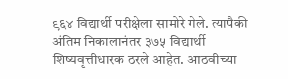९६४ विद्यार्थी परीक्षेला सामोरे गेले. त्यापैकी अंतिम निकालानंतर ३७५ विद्यार्थी शिष्यवृत्तीधारक ठरले आहेत. आठवीच्या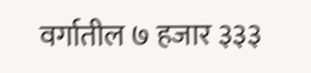वर्गातील ७ हजार ३३३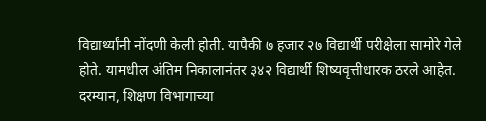विद्यार्थ्यांनी नोंदणी केली होती. यापैकी ७ हजार २७ विद्यार्थी परीक्षेला सामोरे गेले होते. यामधील अंतिम निकालानंतर ३४२ विद्यार्थी शिष्यवृत्तीधारक ठरले आहेत. दरम्यान, शिक्षण विभागाच्या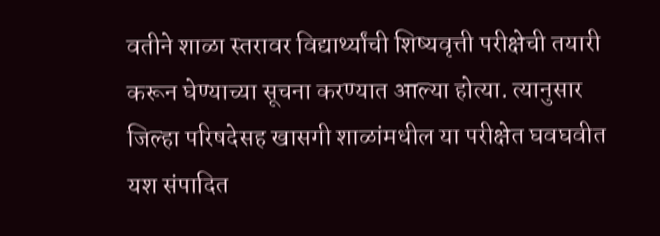वतीने शाळा स्तरावर विद्यार्थ्यांची शिष्यवृत्ती परीक्षेची तयारी करून घेण्याच्या सूचना करण्यात आल्या होत्या. त्यानुसार जिल्हा परिषदेसह खासगी शाळांमधील या परीक्षेत घवघवीत यश संपादित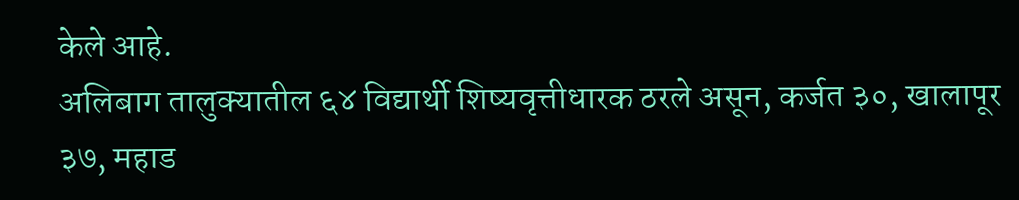केले आहे.
अलिबाग तालुक्यातील ६४ विद्यार्थी शिष्यवृत्तीधारक ठरले असून, कर्जत ३०, खालापूर ३७, महाड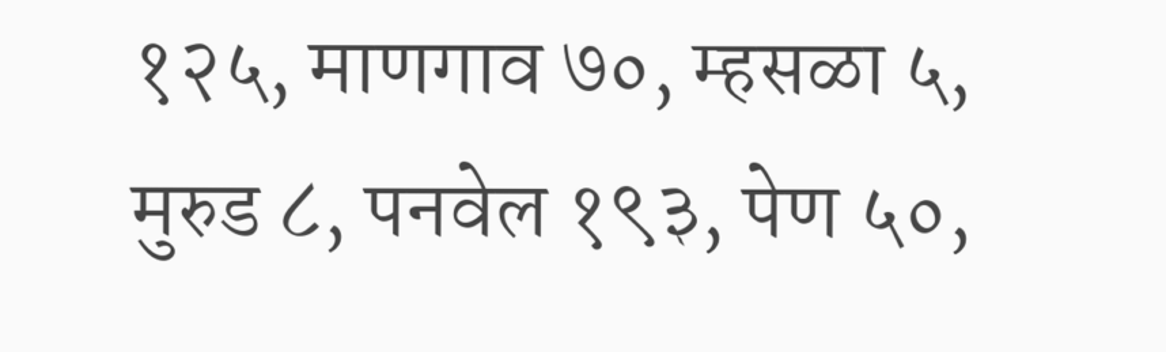१२५, माणगाव ७०, म्हसळा ५, मुरुड ८, पनवेल १९३, पेण ५०,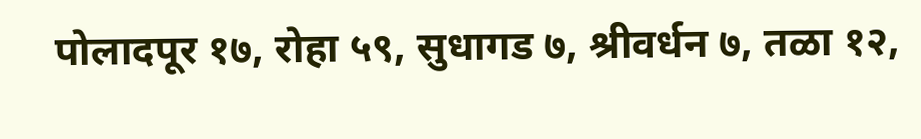पोलादपूर १७, रोहा ५९, सुधागड ७, श्रीवर्धन ७, तळा १२,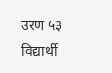उरण ५३ विद्यार्थी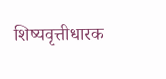शिष्यवृत्तीधारक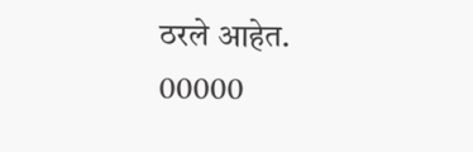ठरले आहेत.
00000